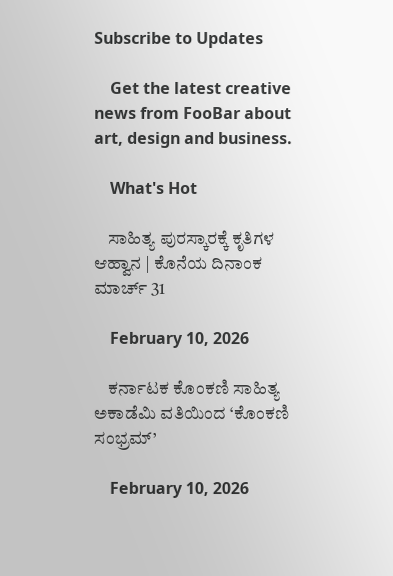Subscribe to Updates

    Get the latest creative news from FooBar about art, design and business.

    What's Hot

    ಸಾಹಿತ್ಯ ಪುರಸ್ಕಾರಕ್ಕೆ ಕೃತಿಗಳ ಆಹ್ವಾನ | ಕೊನೆಯ ದಿನಾಂಕ ಮಾರ್ಚ್ 31

    February 10, 2026

    ಕರ್ನಾಟಕ ಕೊಂಕಣಿ ಸಾಹಿತ್ಯ ಅಕಾಡೆಮಿ ವತಿಯಿಂದ ‘ಕೊಂಕಣಿ ಸಂಭ್ರಮ್’

    February 10, 2026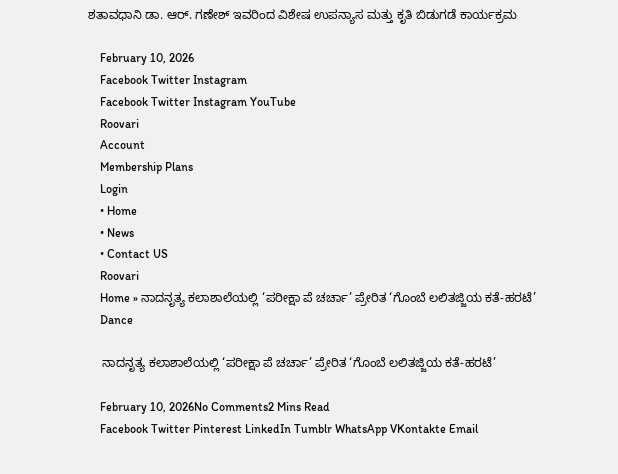ಶತಾವಧಾನಿ ಡಾ‌. ಆರ್. ಗಣೇಶ್ ಇವರಿಂದ ವಿಶೇಷ ಉಪನ್ಯಾಸ ಮತ್ತು ಕೃತಿ ಬಿಡುಗಡೆ ಕಾರ್ಯಕ್ರಮ

    February 10, 2026
    Facebook Twitter Instagram
    Facebook Twitter Instagram YouTube
    Roovari
    Account
    Membership Plans
    Login
    • Home
    • News
    • Contact US
    Roovari
    Home » ನಾದನೃತ್ಯ ಕಲಾಶಾಲೆಯಲ್ಲಿ ‘ಪರೀಕ್ಷಾ ಪೆ ಚರ್ಚಾ’ ಪ್ರೇರಿತ ‘ಗೊಂಬೆ ಲಲಿತಜ್ಜಿಯ ಕತೆ-ಹರಟೆ’
    Dance

    ನಾದನೃತ್ಯ ಕಲಾಶಾಲೆಯಲ್ಲಿ ‘ಪರೀಕ್ಷಾ ಪೆ ಚರ್ಚಾ’ ಪ್ರೇರಿತ ‘ಗೊಂಬೆ ಲಲಿತಜ್ಜಿಯ ಕತೆ-ಹರಟೆ’

    February 10, 2026No Comments2 Mins Read
    Facebook Twitter Pinterest LinkedIn Tumblr WhatsApp VKontakte Email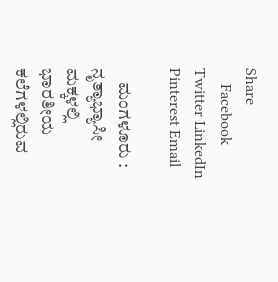Share
    Facebook Twitter LinkedIn Pinterest Email

    ಮಂಗಳೂರು : ನೃತ್ಯಾಭ್ಯಾಸೀ ಮಕ್ಕಳಲ್ಲಿ ಭಾರತೀಯ ಕಲೆಗಳಲ್ಲಿರುವ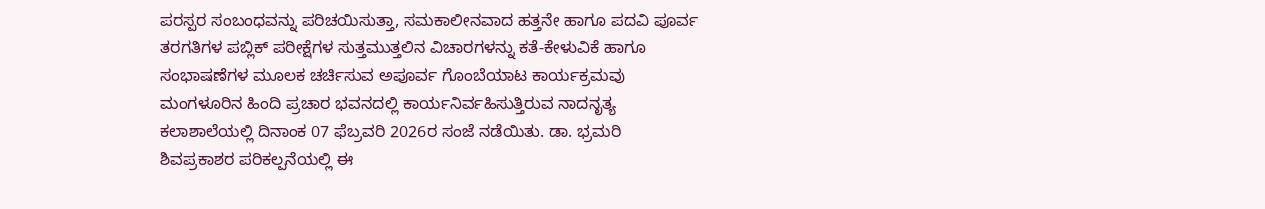ಪರಸ್ಪರ ಸಂಬಂಧವನ್ನು ಪರಿಚಯಿಸುತ್ತಾ, ಸಮಕಾಲೀನವಾದ ಹತ್ತನೇ ಹಾಗೂ ಪದವಿ ಪೂರ್ವ ತರಗತಿಗಳ ಪಬ್ಲಿಕ್ ಪರೀಕ್ಷೆಗಳ ಸುತ್ತಮುತ್ತಲಿನ ವಿಚಾರಗಳನ್ನು ಕತೆ-ಕೇಳುವಿಕೆ ಹಾಗೂ ಸಂಭಾಷಣೆಗಳ ಮೂಲಕ ಚರ್ಚಿಸುವ ಅಪೂರ್ವ ಗೊಂಬೆಯಾಟ ಕಾರ್ಯಕ್ರಮವು ಮಂಗಳೂರಿನ ಹಿಂದಿ ಪ್ರಚಾರ ಭವನದಲ್ಲಿ ಕಾರ್ಯನಿರ್ವಹಿಸುತ್ತಿರುವ ನಾದನೃತ್ಯ ಕಲಾಶಾಲೆಯಲ್ಲಿ ದಿನಾಂಕ 07 ಫೆಬ್ರವರಿ 2026ರ ಸಂಜೆ ನಡೆಯಿತು. ಡಾ. ಭ್ರಮರಿ ಶಿವಪ್ರಕಾಶರ ಪರಿಕಲ್ಪನೆಯಲ್ಲಿ ಈ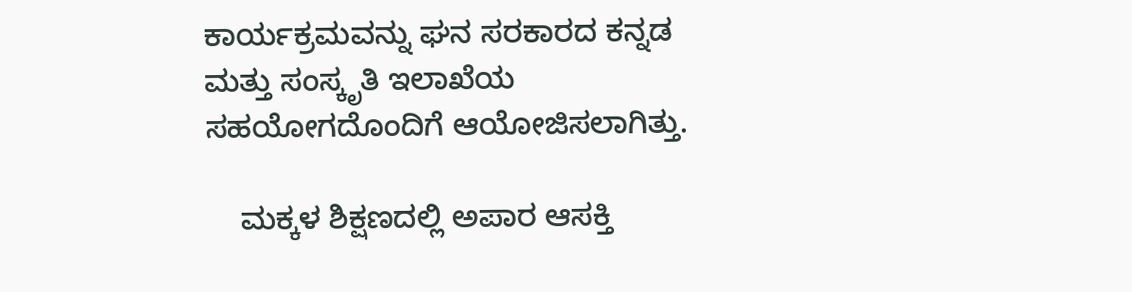ಕಾರ್ಯಕ್ರಮವನ್ನು ಘನ ಸರಕಾರದ ಕನ್ನಡ ಮತ್ತು ಸಂಸ್ಕೃತಿ ಇಲಾಖೆಯ ಸಹಯೋಗದೊಂದಿಗೆ ಆಯೋಜಿಸಲಾಗಿತ್ತು.

    ಮಕ್ಕಳ ಶಿಕ್ಷಣದಲ್ಲಿ ಅಪಾರ ಆಸಕ್ತಿ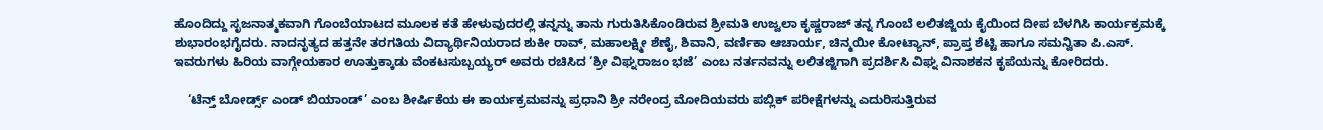ಹೊಂದಿದ್ದು ಸೃಜನಾತ್ಮಕವಾಗಿ ಗೊಂಬೆಯಾಟದ ಮೂಲಕ ಕತೆ ಹೇಳುವುದರಲ್ಲಿ ತನ್ನನ್ನು ತಾನು ಗುರುತಿಸಿಕೊಂಡಿರುವ ಶ್ರೀಮತಿ ಉಜ್ವಲಾ ಕೃಷ್ಣರಾಜ್ ತನ್ನ ಗೊಂಬೆ ಲಲಿತಜ್ಜಿಯ ಕೈಯಿಂದ ದೀಪ ಬೆಳಗಿಸಿ ಕಾರ್ಯಕ್ರಮಕ್ಕೆ ಶುಭಾರಂಭಗೈದರು. ನಾದನೃತ್ಯದ ಹತ್ತನೇ ತರಗತಿಯ ವಿದ್ಯಾರ್ಥಿನಿಯರಾದ ಶುಕೀ ರಾವ್, ಮಹಾಲಕ್ಷ್ಮೀ ಶೆಣೈ, ಶಿವಾನಿ, ವರ್ಣಿಕಾ ಆಚಾರ್ಯ, ಚಿನ್ಮಯೀ ಕೋಟ್ಯಾನ್, ಪ್ರಾಪ್ತ ಶೆಟ್ಟಿ ಹಾಗೂ ಸಮನ್ವಿತಾ ಪಿ.ಎಸ್. ಇವರುಗಳು ಹಿರಿಯ ವಾಗ್ಗೇಯಕಾರ ಊತ್ತುಕ್ಕಾಡು ವೆಂಕಟಸುಬ್ಬಯ್ಯರ್ ಅವರು ರಚಿಸಿದ ‘ಶ್ರೀ ವಿಘ್ನರಾಜಂ ಭಜೆ’ ಎಂಬ ನರ್ತನವನ್ನು ಲಲಿತಜ್ಜಿಗಾಗಿ ಪ್ರದರ್ಶಿಸಿ ವಿಘ್ನ ವಿನಾಶಕನ ಕೃಪೆಯನ್ನು ಕೋರಿದರು.

    ‘ಟೆನ್ತ್ ಬೋರ್ಡ್ಸ್ ಎಂಡ್ ಬಿಯಾಂಡ್’ ಎಂಬ ಶೀರ್ಷಿಕೆಯ ಈ ಕಾರ್ಯಕ್ರಮವನ್ನು ಪ್ರಧಾನಿ ಶ್ರೀ ನರೇಂದ್ರ ಮೋದಿಯವರು ಪಬ್ಲಿಕ್ ಪರೀಕ್ಷೆಗಳನ್ನು ಎದುರಿಸುತ್ತಿರುವ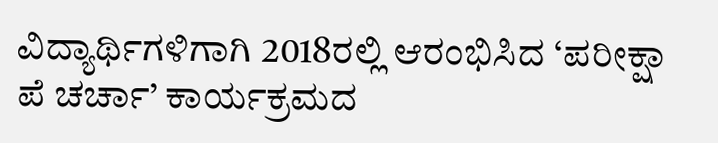ವಿದ್ಯಾರ್ಥಿಗಳಿಗಾಗಿ 2018ರಲ್ಲಿ ಆರಂಭಿಸಿದ ‘ಪರೀಕ್ಷಾ ಪೆ ಚರ್ಚಾ’ ಕಾರ್ಯಕ್ರಮದ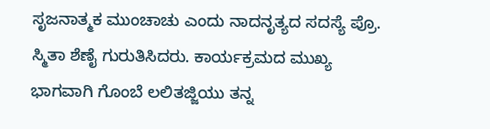ಸೃಜನಾತ್ಮಕ ಮುಂಚಾಚು ಎಂದು ನಾದನೃತ್ಯದ ಸದಸ್ಯೆ ಪ್ರೊ. ಸ್ಮಿತಾ ಶೆಣೈ ಗುರುತಿಸಿದರು. ಕಾರ್ಯಕ್ರಮದ ಮುಖ್ಯ ಭಾಗವಾಗಿ ಗೊಂಬೆ ಲಲಿತಜ್ಜಿಯು ತನ್ನ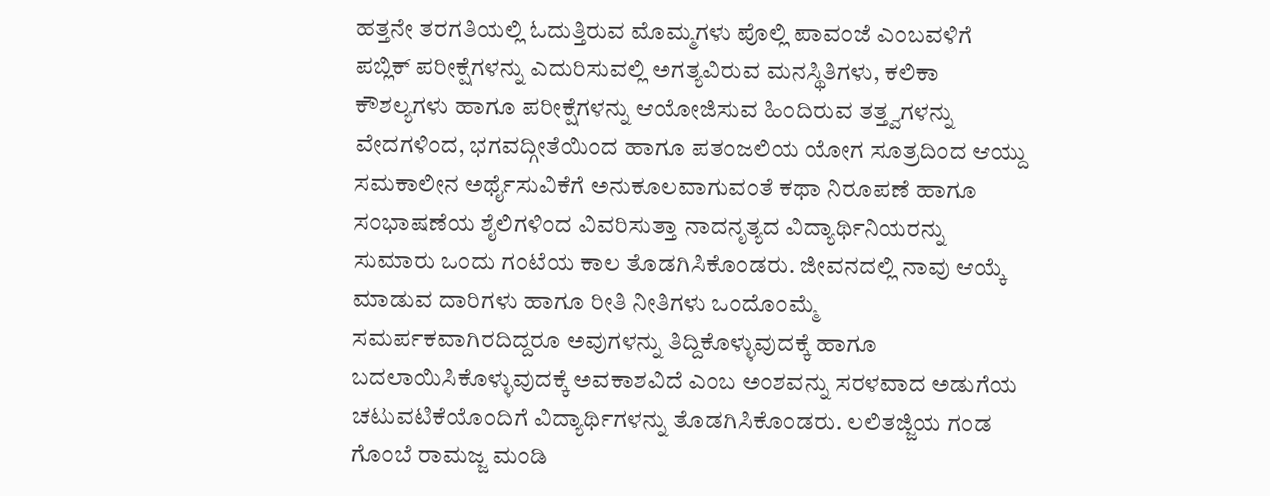ಹತ್ತನೇ ತರಗತಿಯಲ್ಲಿ ಓದುತ್ತಿರುವ ಮೊಮ್ಮಗಳು ಪೊಲ್ಲಿ ಪಾವಂಜೆ ಎಂಬವಳಿಗೆ ಪಬ್ಲಿಕ್ ಪರೀಕ್ಷೆಗಳನ್ನು ಎದುರಿಸುವಲ್ಲಿ ಅಗತ್ಯವಿರುವ ಮನಸ್ಥಿತಿಗಳು, ಕಲಿಕಾ ಕೌಶಲ್ಯಗಳು ಹಾಗೂ ಪರೀಕ್ಷೆಗಳನ್ನು ಆಯೋಜಿಸುವ ಹಿಂದಿರುವ ತತ್ತ್ವಗಳನ್ನು ವೇದಗಳಿಂದ, ಭಗವದ್ಗೀತೆಯಿಂದ ಹಾಗೂ ಪತಂಜಲಿಯ ಯೋಗ ಸೂತ್ರದಿಂದ ಆಯ್ದು ಸಮಕಾಲೀನ ಅರ್ಥೈಸುವಿಕೆಗೆ ಅನುಕೂಲವಾಗುವಂತೆ ಕಥಾ ನಿರೂಪಣೆ ಹಾಗೂ ಸಂಭಾಷಣೆಯ ಶೈಲಿಗಳಿಂದ ವಿವರಿಸುತ್ತಾ ನಾದನೃತ್ಯದ ವಿದ್ಯಾರ್ಥಿನಿಯರನ್ನು ಸುಮಾರು ಒಂದು ಗಂಟೆಯ ಕಾಲ ತೊಡಗಿಸಿಕೊಂಡರು. ಜೀವನದಲ್ಲಿ ನಾವು ಆಯ್ಕೆ ಮಾಡುವ ದಾರಿಗಳು ಹಾಗೂ ರೀತಿ ನೀತಿಗಳು ಒಂದೊಂಮ್ಮೆ ಸಮರ್ಪಕವಾಗಿರದಿದ್ದರೂ ಅವುಗಳನ್ನು ತಿದ್ದಿಕೊಳ್ಳುವುದಕ್ಕೆ ಹಾಗೂ ಬದಲಾಯಿಸಿಕೊಳ್ಳುವುದಕ್ಕೆ ಅವಕಾಶವಿದೆ ಎಂಬ ಅಂಶವನ್ನು ಸರಳವಾದ ಅಡುಗೆಯ ಚಟುವಟಿಕೆಯೊಂದಿಗೆ ವಿದ್ಯಾರ್ಥಿಗಳನ್ನು ತೊಡಗಿಸಿಕೊಂಡರು. ಲಲಿತಜ್ಜಿಯ ಗಂಡ ಗೊಂಬೆ ರಾಮಜ್ಜ ಮಂಡಿ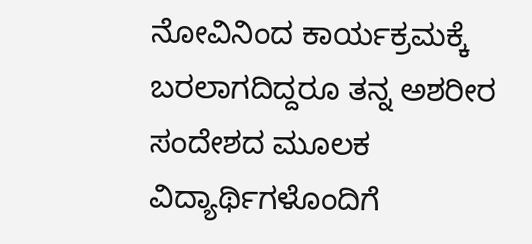ನೋವಿನಿಂದ ಕಾರ್ಯಕ್ರಮಕ್ಕೆ ಬರಲಾಗದಿದ್ದರೂ ತನ್ನ ಅಶರೀರ ಸಂದೇಶದ ಮೂಲಕ ವಿದ್ಯಾರ್ಥಿಗಳೊಂದಿಗೆ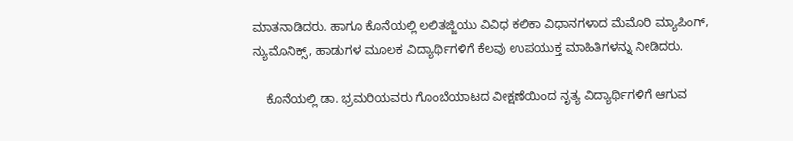ಮಾತನಾಡಿದರು. ಹಾಗೂ ಕೊನೆಯಲ್ಲಿ ಲಲಿತಜ್ಜಿಯು ವಿವಿಧ ಕಲಿಕಾ ವಿಧಾನಗಳಾದ ಮೆಮೊರಿ ಮ್ಯಾಪಿಂಗ್, ನ್ಯುಮೊನಿಕ್ಸ್, ಹಾಡುಗಳ ಮೂಲಕ ವಿದ್ಯಾರ್ಥಿಗಳಿಗೆ ಕೆಲವು ಉಪಯುಕ್ತ ಮಾಹಿತಿಗಳನ್ನು ನೀಡಿದರು.

    ಕೊನೆಯಲ್ಲಿ ಡಾ. ಭ್ರಮರಿಯವರು ಗೊಂಬೆಯಾಟದ ವೀಕ್ಷಣೆಯಿಂದ ನೃತ್ಯ ವಿದ್ಯಾರ್ಥಿಗಳಿಗೆ ಆಗುವ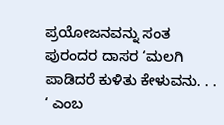ಪ್ರಯೋಜನವನ್ನು ಸಂತ ಪುರಂದರ ದಾಸರ ‘ಮಲಗಿ ಪಾಡಿದರೆ ಕುಳಿತು ಕೇಳುವನು. . . ‘ ಎಂಬ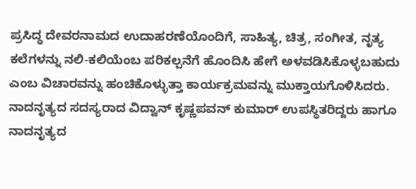ಪ್ರಸಿದ್ಧ ದೇವರನಾಮದ ಉದಾಹರಣೆಯೊಂದಿಗೆ, ಸಾಹಿತ್ಯ, ಚಿತ್ರ, ಸಂಗೀತ, ನೃತ್ಯ ಕಲೆಗಳನ್ನು ನಲಿ-ಕಲಿಯೆಂಬ ಪರಿಕಲ್ಪನೆಗೆ ಹೊಂದಿಸಿ ಹೇಗೆ ಅಳವಡಿಸಿಕೊಳ್ಳಬಹುದು ಎಂಬ ವಿಚಾರವನ್ನು ಹಂಚಿಕೊಳ್ಳುತ್ತಾ ಕಾರ್ಯಕ್ರಮವನ್ನು ಮುಕ್ತಾಯಗೊಳಿಸಿದರು. ನಾದನೃತ್ಯದ ಸದಸ್ಯರಾದ ವಿದ್ವಾನ್ ಕೃಷ್ಣಪವನ್ ಕುಮಾರ್ ಉಪಸ್ಥಿತರಿದ್ದರು ಹಾಗೂ ನಾದನೃತ್ಯದ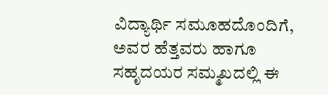ವಿದ್ಯಾರ್ಥಿ ಸಮೂಹದೊಂದಿಗೆ, ಅವರ ಹೆತ್ತವರು ಹಾಗೂ ಸಹೃದಯರ ಸಮ್ಮಖದಲ್ಲಿ ಈ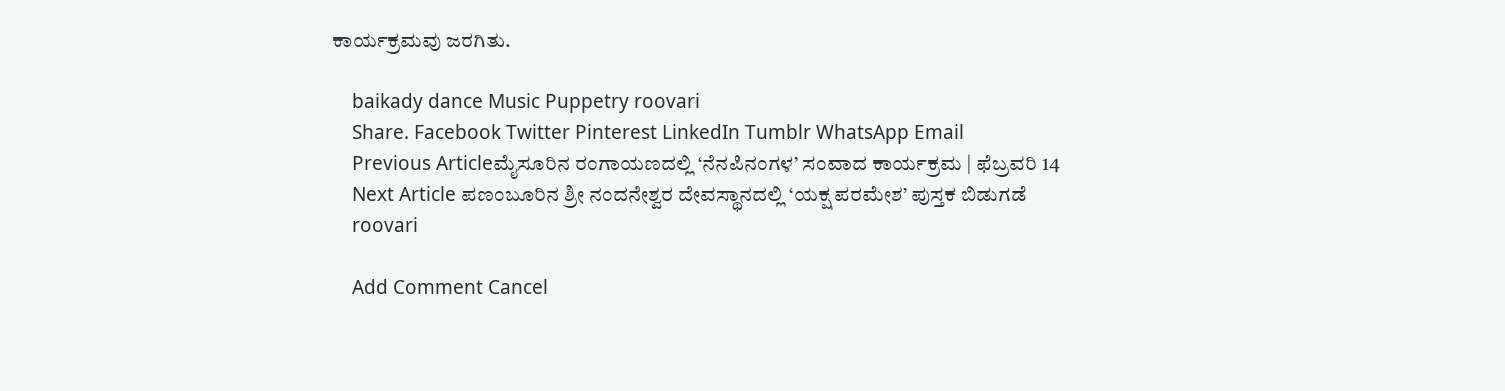ಕಾರ್ಯಕ್ರಮವು ಜರಗಿತು.

    baikady dance Music Puppetry roovari
    Share. Facebook Twitter Pinterest LinkedIn Tumblr WhatsApp Email
    Previous Articleಮೈಸೂರಿನ ರಂಗಾಯಣದಲ್ಲಿ ‘ನೆನಪಿನಂಗಳ’ ಸಂವಾದ ಕಾರ್ಯಕ್ರಮ | ಫೆಬ್ರವರಿ 14
    Next Article ಪಣಂಬೂರಿನ ಶ್ರೀ ನಂದನೇಶ್ವರ ದೇವಸ್ಥಾನದಲ್ಲಿ ‘ಯಕ್ಷ ಪರಮೇಶ’ ಪುಸ್ತಕ ಬಿಡುಗಡೆ
    roovari

    Add Comment Cancel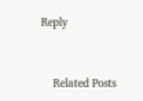Reply


    Related Posts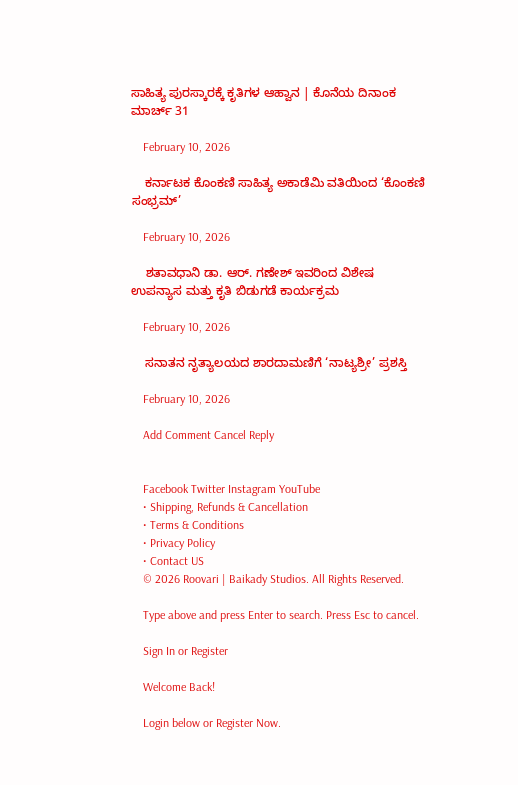ಸಾಹಿತ್ಯ ಪುರಸ್ಕಾರಕ್ಕೆ ಕೃತಿಗಳ ಆಹ್ವಾನ | ಕೊನೆಯ ದಿನಾಂಕ ಮಾರ್ಚ್ 31

    February 10, 2026

    ಕರ್ನಾಟಕ ಕೊಂಕಣಿ ಸಾಹಿತ್ಯ ಅಕಾಡೆಮಿ ವತಿಯಿಂದ ‘ಕೊಂಕಣಿ ಸಂಭ್ರಮ್’

    February 10, 2026

    ಶತಾವಧಾನಿ ಡಾ‌. ಆರ್. ಗಣೇಶ್ ಇವರಿಂದ ವಿಶೇಷ ಉಪನ್ಯಾಸ ಮತ್ತು ಕೃತಿ ಬಿಡುಗಡೆ ಕಾರ್ಯಕ್ರಮ

    February 10, 2026

    ಸನಾತನ ನೃತ್ಯಾಲಯದ ಶಾರದಾಮಣಿಗೆ ‘ನಾಟ್ಯಶ್ರೀ’ ಪ್ರಶಸ್ತಿ

    February 10, 2026

    Add Comment Cancel Reply


    Facebook Twitter Instagram YouTube
    • Shipping, Refunds & Cancellation
    • Terms & Conditions
    • Privacy Policy
    • Contact US
    © 2026 Roovari | Baikady Studios. All Rights Reserved.

    Type above and press Enter to search. Press Esc to cancel.

    Sign In or Register

    Welcome Back!

    Login below or Register Now.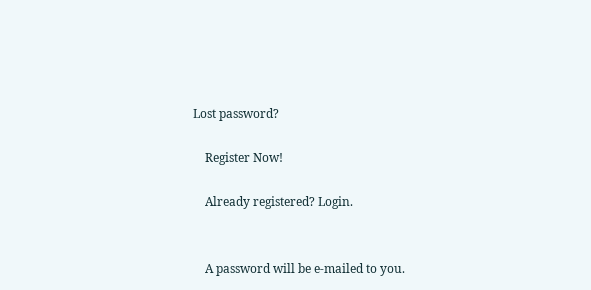Lost password?

    Register Now!

    Already registered? Login.


    A password will be e-mailed to you.